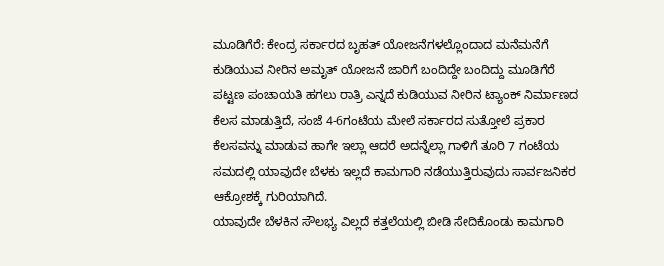ಮೂಡಿಗೆರೆ: ಕೇಂದ್ರ ಸರ್ಕಾರದ ಬೃಹತ್ ಯೋಜನೆಗಳಲ್ಲೊಂದಾದ ಮನೆಮನೆಗೆ ಕುಡಿಯುವ ನೀರಿನ ಅಮೃತ್ ಯೋಜನೆ ಜಾರಿಗೆ ಬಂದಿದ್ದೇ ಬಂದಿದ್ದು ಮೂಡಿಗೆರೆ ಪಟ್ಟಣ ಪಂಚಾಯತಿ ಹಗಲು ರಾತ್ರಿ ಎನ್ನದೆ ಕುಡಿಯುವ ನೀರಿನ ಟ್ಯಾಂಕ್ ನಿರ್ಮಾಣದ ಕೆಲಸ ಮಾಡುತ್ತಿದೆ, ಸಂಜೆ 4-6ಗಂಟೆಯ ಮೇಲೆ ಸರ್ಕಾರದ ಸುತ್ತೋಲೆ ಪ್ರಕಾರ ಕೆಲಸವನ್ನು ಮಾಡುವ ಹಾಗೇ ಇಲ್ಲಾ ಆದರೆ ಅದನ್ನೆಲ್ಲಾ ಗಾಳಿಗೆ ತೂರಿ 7 ಗಂಟೆಯ ಸಮದಲ್ಲಿ ಯಾವುದೇ ಬೆಳಕು ಇಲ್ಲದೆ ಕಾಮಗಾರಿ ನಡೆಯುತ್ತಿರುವುದು ಸಾರ್ವಜನಿಕರ ಆಕ್ರೋಶಕ್ಕೆ ಗುರಿಯಾಗಿದೆ.
ಯಾವುದೇ ಬೆಳಕಿನ ಸೌಲಭ್ಯ ವಿಲ್ಲದೆ ಕತ್ತಲೆಯಲ್ಲಿ ಬೀಡಿ ಸೇದಿಕೊಂಡು ಕಾಮಗಾರಿ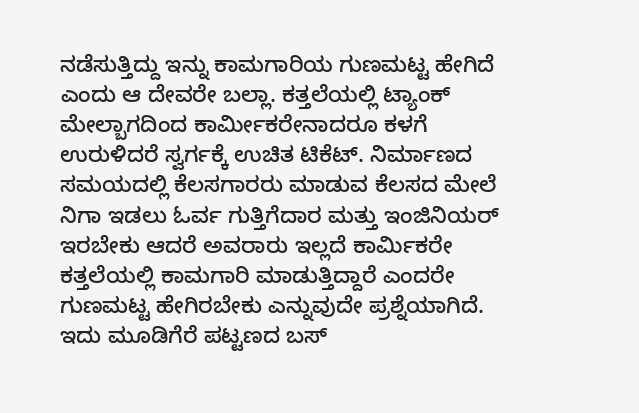ನಡೆಸುತ್ತಿದ್ದು ಇನ್ನು ಕಾಮಗಾರಿಯ ಗುಣಮಟ್ಟ ಹೇಗಿದೆ ಎಂದು ಆ ದೇವರೇ ಬಲ್ಲಾ. ಕತ್ತಲೆಯಲ್ಲಿ ಟ್ಯಾಂಕ್ ಮೇಲ್ಬಾಗದಿಂದ ಕಾರ್ಮೀಕರೇನಾದರೂ ಕಳಗೆ ಉರುಳಿದರೆ ಸ್ವರ್ಗಕ್ಕೆ ಉಚಿತ ಟಿಕೆಟ್. ನಿರ್ಮಾಣದ ಸಮಯದಲ್ಲಿ ಕೆಲಸಗಾರರು ಮಾಡುವ ಕೆಲಸದ ಮೇಲೆ ನಿಗಾ ಇಡಲು ಓರ್ವ ಗುತ್ತಿಗೆದಾರ ಮತ್ತು ಇಂಜಿನಿಯರ್ ಇರಬೇಕು ಆದರೆ ಅವರಾರು ಇಲ್ಲದೆ ಕಾರ್ಮಿಕರೇ ಕತ್ತಲೆಯಲ್ಲಿ ಕಾಮಗಾರಿ ಮಾಡುತ್ತಿದ್ದಾರೆ ಎಂದರೇ ಗುಣಮಟ್ಟ ಹೇಗಿರಬೇಕು ಎನ್ನುವುದೇ ಪ್ರಶ್ನೆಯಾಗಿದೆ. ಇದು ಮೂಡಿಗೆರೆ ಪಟ್ಟಣದ ಬಸ್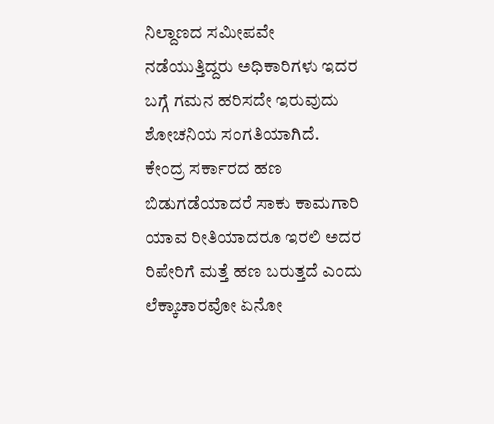ನಿಲ್ದಾಣದ ಸಮೀಪವೇ ನಡೆಯುತ್ತಿದ್ದರು ಅಧಿಕಾರಿಗಳು ಇದರ ಬಗ್ಗೆ ಗಮನ ಹರಿಸದೇ ಇರುವುದು ಶೋಚನಿಯ ಸಂಗತಿಯಾಗಿದೆ.
ಕೇಂದ್ರ ಸರ್ಕಾರದ ಹಣ ಬಿಡುಗಡೆಯಾದರೆ ಸಾಕು ಕಾಮಗಾರಿ ಯಾವ ರೀತಿಯಾದರೂ ಇರಲಿ ಅದರ ರಿಪೇರಿಗೆ ಮತ್ತೆ ಹಣ ಬರುತ್ತದೆ ಎಂದು ಲೆಕ್ಕಾಚಾರವೋ ಏನೋ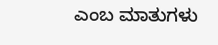ಎಂಬ ಮಾತುಗಳು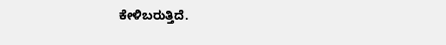ಕೇಳಿಬರುತ್ತಿದೆ.